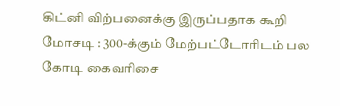கிட்னி விற்பனைக்கு இருப்பதாக கூறி மோசடி : 300-க்கும் மேற்பட்டோரிடம் பல கோடி கைவரிசை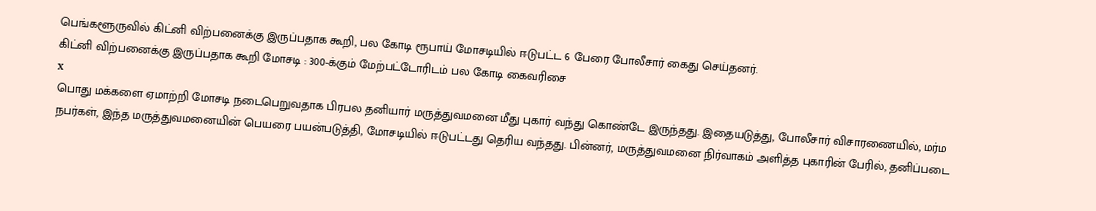பெங்களூருவில் கிட்னி விற்பனைக்கு இருப்பதாக கூறி, பல கோடி ரூபாய் மோசடியில் ஈடுபட்ட 6 பேரை போலீசார் கைது செய்தனர்.
கிட்னி விற்பனைக்கு இருப்பதாக கூறி மோசடி : 300-க்கும் மேற்பட்டோரிடம் பல கோடி கைவரிசை
x
பொது மக்களை ஏமாற்றி மோசடி நடைபெறுவதாக பிரபல தனியார் மருத்துவமனை மீது புகார் வந்து கொண்டே இருந்தது. இதையடுத்து, போலீசார் விசாரணையில், மர்ம நபர்கள், இந்த மருத்துவமனையின் பெயரை பயன்படுத்தி, மோசடியில் ஈடுபட்டது தெரிய வந்தது. பின்னர், மருத்துவமனை நிர்வாகம் அளித்த புகாரின் பேரில், தனிப்படை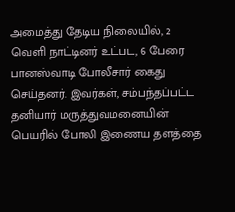அமைத்து தேடிய நிலையில், 2 வெளி நாட்டினர் உட்பட, 6 பேரை பானஸ்வாடி போலீசார் கைது செய்தனர். இவர்கள், சம்பந்தப்பட்ட தனியார் மருத்துவமனையின் பெயரில் போலி இணைய தளத்தை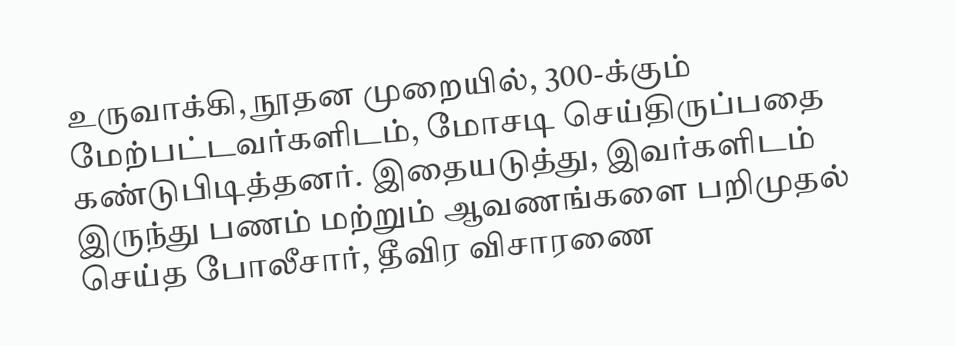உருவாக்கி, நூதன முறையில், 300-க்கும் மேற்பட்டவர்களிடம், மோசடி செய்திருப்பதை கண்டுபிடித்தனர். இதையடுத்து, இவர்களிடம் இருந்து பணம் மற்றும் ஆவணங்களை பறிமுதல் செய்த போலீசார், தீவிர விசாரணை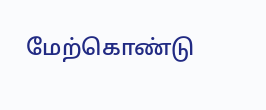மேற்கொண்டு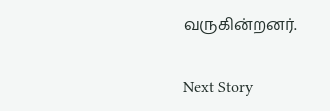வருகின்றனர்.

Next Story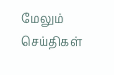மேலும் செய்திகள்